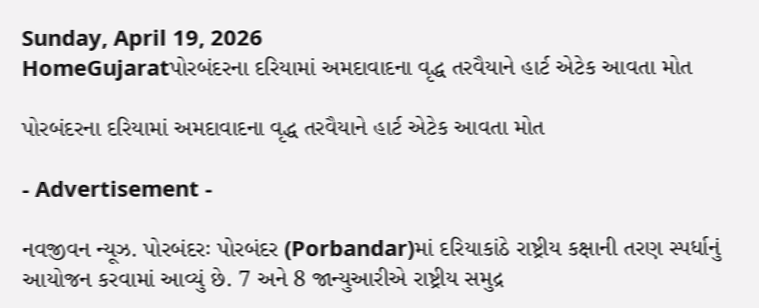Sunday, April 19, 2026
HomeGujaratપોરબંદરના દરિયામાં અમદાવાદના વૃદ્ધ તરવૈયાને હાર્ટ એટેક આવતા મોત

પોરબંદરના દરિયામાં અમદાવાદના વૃદ્ધ તરવૈયાને હાર્ટ એટેક આવતા મોત

- Advertisement -

નવજીવન ન્યૂઝ. પોરબંદરઃ પોરબંદર (Porbandar)માં દરિયાકાંઠે રાષ્ટ્રીય કક્ષાની તરણ સ્પર્ધાનું આયોજન કરવામાં આવ્યું છે. 7 અને 8 જાન્યુઆરીએ રાષ્ટ્રીય સમુદ્ર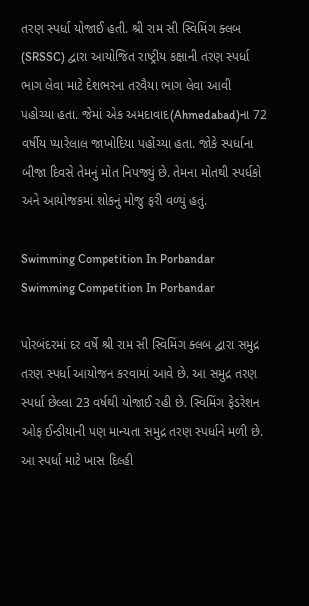તરણ સ્પર્ધા યોજાઈ હતી. શ્રી રામ સી સ્વિમિંગ ક્લબ (SRSSC) દ્વારા આયોજિત રાષ્ટ્રીય કક્ષાની તરણ સ્પર્ધા ભાગ લેવા માટે દેશભરના તરવૈયા ભાગ લેવા આવી પહોચ્યા હતા. જેમાં એક અમદાવાદ(Ahmedabad)ના 72 વર્ષીય પ્યારેલાલ જાખોદિયા પહોંચ્યા હતા. જોકે સ્પર્ધાના બીજા દિવસે તેમનું મોત નિપજ્યું છે. તેમના મોતથી સ્પર્ધકો અને આયોજકમાં શોકનું મોજુ ફરી વળ્યું હતું.

Swimming Competition In Porbandar
Swimming Competition In Porbandar

પોરબંદરમાં દર વર્ષે શ્રી રામ સી સ્વિમિંગ ક્લબ દ્વારા સમુદ્ર તરણ સ્પર્ધા આયોજન કરવામાં આવે છે. આ સમુદ્ર તરણ સ્પર્ધા છેલ્લા 23 વર્ષથી યોજાઈ રહી છે. સ્વિમિંગ ફેડરેશન ઓફ ઈન્ડીયાની પણ માન્યતા સમુદ્ર તરણ સ્પર્ધાને મળી છે. આ સ્પર્ધા માટે ખાસ દિલ્હી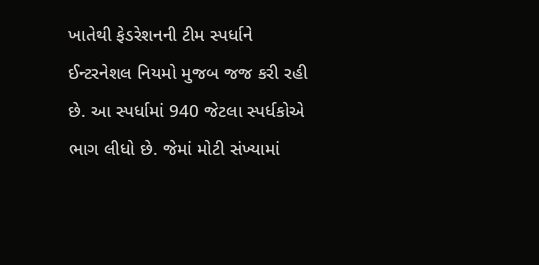ખાતેથી ફેડરેશનની ટીમ સ્પર્ધાને ઈન્ટરનેશલ નિયમો મુજબ જજ કરી રહી છે. આ સ્પર્ધામાં 940 જેટલા સ્પર્ધકોએ ભાગ લીધો છે. જેમાં મોટી સંખ્યામાં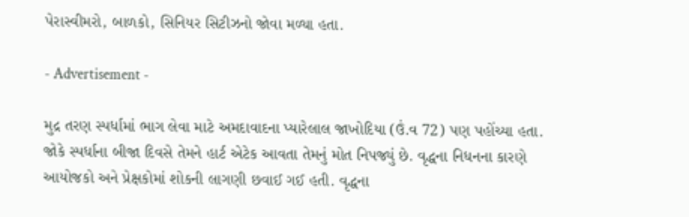પેરાસ્વીમરો, બાળકો, સિનિયર સિટીઝનો જોવા મળ્યા હતા.

- Advertisement -

મુદ્ર તરણ સ્પર્ધામાં ભાગ લેવા માટે અમદાવાદના પ્યારેલાલ જાખોદિયા (ઉં.વ 72) પણ પહોંચ્યા હતા. જોકે સ્પર્ધાના બીજા દિવસે તેમને હાર્ટ એટેક આવતા તેમનું મોત નિપજ્યું છે. વૃદ્ધના નિધનના કારણે આયોજકો અને પ્રેક્ષકોમાં શોકની લાગણી છવાઈ ગઈ હતી. વૃદ્ધના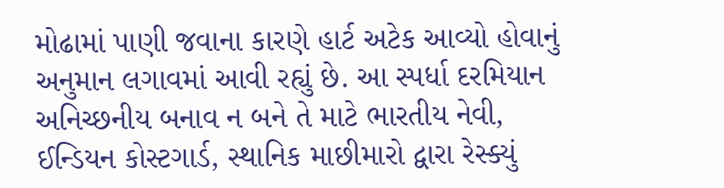મોઢામાં પાણી જવાના કારણે હાર્ટ અટેક આવ્યો હોવાનું અનુમાન લગાવમાં આવી રહ્યું છે. આ સ્પર્ધા દરમિયાન અનિચ્છનીય બનાવ ન બને તે માટે ભારતીય નેવી, ઈન્ડિયન કોસ્ટગાર્ડ, સ્થાનિક માછીમારો દ્વારા રેસ્ક્યું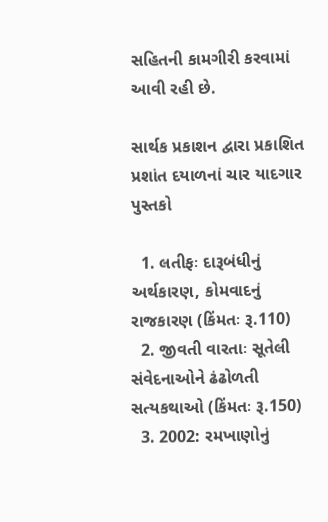સહિતની કામગીરી કરવામાં આવી રહી છે.

સાર્થક પ્રકાશન દ્વારા પ્રકાશિત પ્રશાંત દયાળનાં ચાર યાદગાર પુસ્તકો

  1. લતીફઃ દારૂબંધીનું અર્થકારણ, કોમવાદનું રાજકારણ (કિંમતઃ રૂ.110)
  2. જીવતી વારતાઃ સૂતેલી સંવેદનાઓને ઢંઢોળતી સત્યકથાઓ (કિંમતઃ રૂ.150)
  3. 2002: રમખાણોનું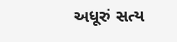અધૂરું સત્ય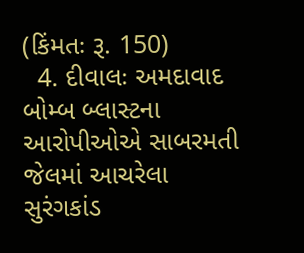(કિંમતઃ રૂ. 150)
  4. દીવાલઃ અમદાવાદ બોમ્બ બ્લાસ્ટના આરોપીઓએ સાબરમતી જેલમાં આચરેલા સુરંગકાંડ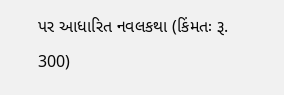પર આધારિત નવલકથા (કિંમતઃ રૂ. 300)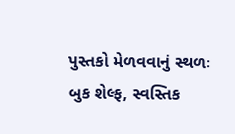પુસ્તકો મેળવવાનું સ્થળઃ બુક શેલ્ફ, સ્વસ્તિક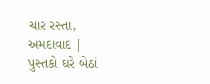ચાર રસ્તા, અમદાવાદ | પુસ્તકો ઘરે બેઠાં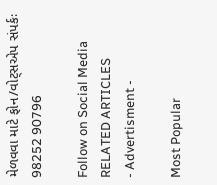મેળવવા માટે ફોન/વોટ્સએપ સંપર્કઃ 98252 90796

Follow on Social Media
RELATED ARTICLES
- Advertisment -

Most Popular